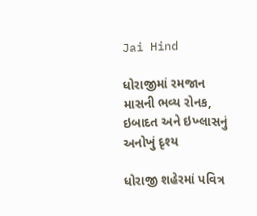Jai Hind

ધોરાજીમાં રમજાન માસની ભવ્ય રોનક, ઇબાદત અને ઇખ્લાસનું અનોખું દૃશ્ય

ધોરાજી શહેરમાં પવિત્ર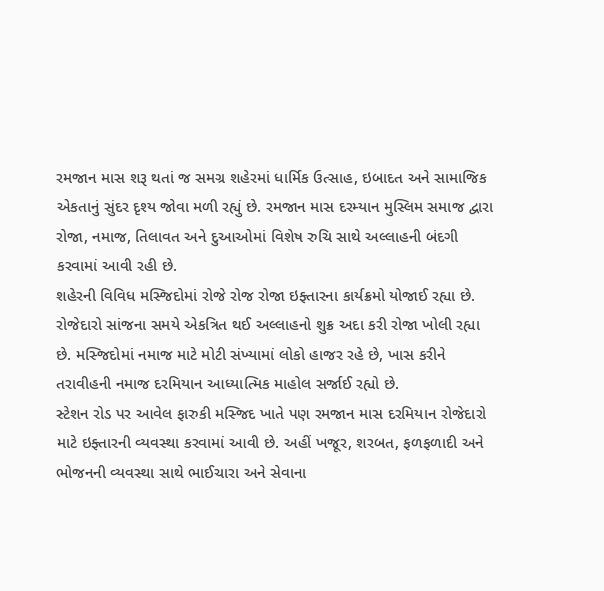રમજાન માસ શરૂ થતાં જ સમગ્ર શહેરમાં ધાર્મિક ઉત્સાહ, ઇબાદત અને સામાજિક એકતાનું સુંદર દૃશ્ય જોવા મળી રહ્યું છે. રમજાન માસ દરમ્યાન મુસ્લિમ સમાજ દ્વારા રોજા, નમાજ, તિલાવત અને દુઆઓમાં વિશેષ રુચિ સાથે અલ્લાહની બંદગી કરવામાં આવી રહી છે.
શહેરની વિવિધ મસ્જિદોમાં રોજે રોજ રોજા ઇફ્તારના કાર્યક્રમો યોજાઈ રહ્યા છે. રોજેદારો સાંજના સમયે એકત્રિત થઈ અલ્લાહનો શુક્ર અદા કરી રોજા ખોલી રહ્યા છે. મસ્જિદોમાં નમાજ માટે મોટી સંખ્યામાં લોકો હાજર રહે છે, ખાસ કરીને તરાવીહની નમાજ દરમિયાન આધ્યાત્મિક માહોલ સર્જાઈ રહ્યો છે.
સ્ટેશન રોડ પર આવેલ ફારુકી મસ્જિદ ખાતે પણ રમજાન માસ દરમિયાન રોજેદારો માટે ઇફ્તારની વ્યવસ્થા કરવામાં આવી છે. અહીં ખજૂર, શરબત, ફળફળાદી અને ભોજનની વ્યવસ્થા સાથે ભાઈચારા અને સેવાના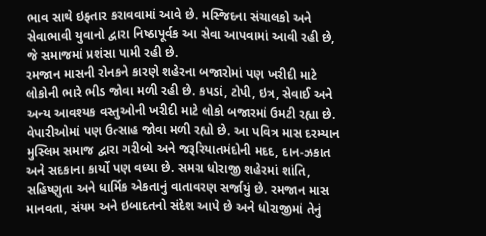ભાવ સાથે ઇફ્તાર કરાવવામાં આવે છે. મસ્જિદના સંચાલકો અને સેવાભાવી યુવાનો દ્વારા નિષ્ઠાપૂર્વક આ સેવા આપવામાં આવી રહી છે, જે સમાજમાં પ્રશંસા પામી રહી છે.
રમજાન માસની રોનકને કારણે શહેરના બજારોમાં પણ ખરીદી માટે લોકોની ભારે ભીડ જોવા મળી રહી છે. કપડાં, ટોપી, ઇત્ર, સેવાઈ અને અન્ય આવશ્યક વસ્તુઓની ખરીદી માટે લોકો બજારમાં ઉમટી રહ્યા છે. વેપારીઓમાં પણ ઉત્સાહ જોવા મળી રહ્યો છે. આ પવિત્ર માસ દરમ્યાન મુસ્લિમ સમાજ દ્વારા ગરીબો અને જરૂરિયાતમંદોની મદદ, દાન-ઝકાત અને સદકાના કાર્યો પણ વધ્યા છે. સમગ્ર ધોરાજી શહેરમાં શાંતિ, સહિષ્ણુતા અને ધાર્મિક એકતાનું વાતાવરણ સર્જાયું છે. રમજાન માસ માનવતા, સંયમ અને ઇબાદતનો સંદેશ આપે છે અને ધોરાજીમાં તેનું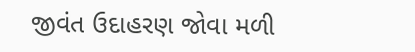જીવંત ઉદાહરણ જોવા મળી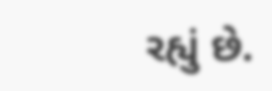રહ્યું છે.